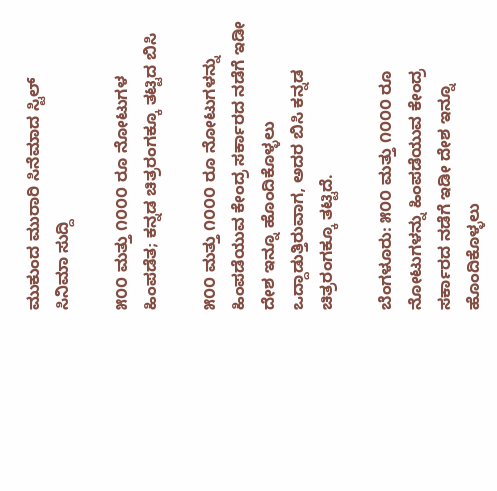ಮುಕುಂದ ಮುರಾರಿ ಸಿನೆಮಾದ ಸ್ಟಿಲ್
ಸಿನಿಮಾ ಸುದ್ದಿ

೫೦೦ ಮತ್ತು ೧೦೦೦ ರೂ ನೋಟುಗಳ ಹಿಂಪಡೆತ; ಕನ್ನಡ ಚಿತ್ರರಂಗಕ್ಕೂ ತಟ್ಟಿದ ಬಿಸಿ

೫೦೦ ಮತ್ತು ೧೦೦೦ ರೂ ನೋಟುಗಳನ್ನು ಹಿಂಪಡೆಯುವ ಕೇಂದ್ರ ಸರ್ಕಾರದ ನಡೆಗೆ ಇಡೀ ದೇಶ ಇನ್ನೂ ಹೊಂದಿಕೊಳ್ಳಲು ಒದ್ದಾಡುತ್ತಿರುವಾಗ, ಅದರ ಬಿಸಿ ಕನ್ನಡ ಚಿತ್ರರಂಗಕ್ಕೂ ತಟ್ಟಿದೆ.

ಬೆಂಗಳೂರು: ೫೦೦ ಮತ್ತು ೧೦೦೦ ರೂ ನೋಟುಗಳನ್ನು ಹಿಂಪಡೆಯುವ ಕೇಂದ್ರ ಸರ್ಕಾರದ ನಡೆಗೆ ಇಡೀ ದೇಶ ಇನ್ನೂ ಹೊಂದಿಕೊಳ್ಳಲು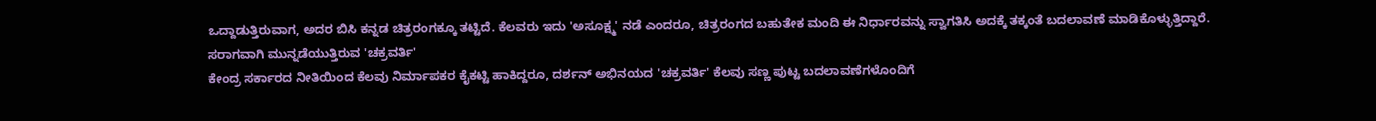ಒದ್ದಾಡುತ್ತಿರುವಾಗ, ಅದರ ಬಿಸಿ ಕನ್ನಡ ಚಿತ್ರರಂಗಕ್ಕೂ ತಟ್ಟಿದೆ. ಕೆಲವರು ಇದು 'ಅಸೂಕ್ಷ್ಮ' ನಡೆ ಎಂದರೂ, ಚಿತ್ರರಂಗದ ಬಹುತೇಕ ಮಂದಿ ಈ ನಿರ್ಧಾರವನ್ನು ಸ್ವಾಗತಿಸಿ ಅದಕ್ಕೆ ತಕ್ಕಂತೆ ಬದಲಾವಣೆ ಮಾಡಿಕೊಳ್ಳುತ್ತಿದ್ದಾರೆ.
ಸರಾಗವಾಗಿ ಮುನ್ನಡೆಯುತ್ತಿರುವ 'ಚಕ್ರವರ್ತಿ'
ಕೇಂದ್ರ ಸರ್ಕಾರದ ನೀತಿಯಿಂದ ಕೆಲವು ನಿರ್ಮಾಪಕರ ಕೈಕಟ್ಟಿ ಹಾಕಿದ್ದರೂ, ದರ್ಶನ್ ಅಭಿನಯದ 'ಚಕ್ರವರ್ತಿ' ಕೆಲವು ಸಣ್ಣ ಪುಟ್ಟ ಬದಲಾವಣೆಗಳೊಂದಿಗೆ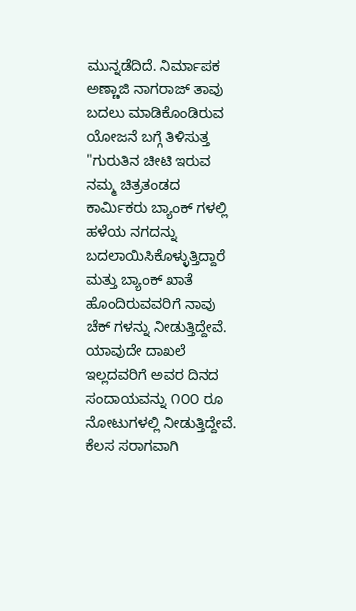ಮುನ್ನಡೆದಿದೆ. ನಿರ್ಮಾಪಕ ಅಣ್ಣಾಜಿ ನಾಗರಾಜ್ ತಾವು ಬದಲು ಮಾಡಿಕೊಂಡಿರುವ ಯೋಜನೆ ಬಗ್ಗೆ ತಿಳಿಸುತ್ತ "ಗುರುತಿನ ಚೀಟಿ ಇರುವ ನಮ್ಮ ಚಿತ್ರತಂಡದ ಕಾರ್ಮಿಕರು ಬ್ಯಾಂಕ್ ಗಳಲ್ಲಿ ಹಳೆಯ ನಗದನ್ನು ಬದಲಾಯಿಸಿಕೊಳ್ಳುತ್ತಿದ್ದಾರೆ ಮತ್ತು ಬ್ಯಾಂಕ್ ಖಾತೆ ಹೊಂದಿರುವವರಿಗೆ ನಾವು ಚೆಕ್ ಗಳನ್ನು ನೀಡುತ್ತಿದ್ದೇವೆ. ಯಾವುದೇ ದಾಖಲೆ ಇಲ್ಲದವರಿಗೆ ಅವರ ದಿನದ ಸಂದಾಯವನ್ನು ೧೦೦ ರೂ ನೋಟುಗಳಲ್ಲಿ ನೀಡುತ್ತಿದ್ದೇವೆ. ಕೆಲಸ ಸರಾಗವಾಗಿ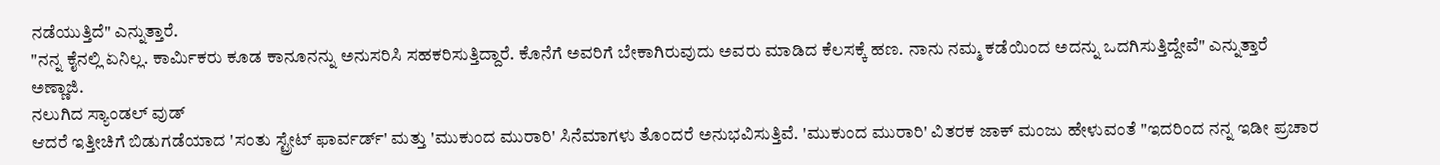ನಡೆಯುತ್ತಿದೆ" ಎನ್ನುತ್ತಾರೆ.
"ನನ್ನ ಕೈನಲ್ಲಿ ಏನಿಲ್ಲ. ಕಾರ್ಮಿಕರು ಕೂಡ ಕಾನೂನನ್ನು ಅನುಸರಿಸಿ ಸಹಕರಿಸುತ್ತಿದ್ದಾರೆ. ಕೊನೆಗೆ ಅವರಿಗೆ ಬೇಕಾಗಿರುವುದು ಅವರು ಮಾಡಿದ ಕೆಲಸಕ್ಕೆ ಹಣ. ನಾನು ನಮ್ಮ ಕಡೆಯಿಂದ ಅದನ್ನು ಒದಗಿಸುತ್ತಿದ್ದೇವೆ" ಎನ್ನುತ್ತಾರೆ ಅಣ್ಣಾಜಿ.
ನಲುಗಿದ ಸ್ಯಾಂಡಲ್ ವುಡ್
ಆದರೆ ಇತ್ತೀಚಿಗೆ ಬಿಡುಗಡೆಯಾದ 'ಸಂತು ಸ್ಟ್ರೇಟ್ ಫಾರ್ವರ್ಡ್' ಮತ್ತು 'ಮುಕುಂದ ಮುರಾರಿ' ಸಿನೆಮಾಗಳು ತೊಂದರೆ ಅನುಭವಿಸುತ್ತಿವೆ. 'ಮುಕುಂದ ಮುರಾರಿ' ವಿತರಕ ಜಾಕ್ ಮಂಜು ಹೇಳುವಂತೆ "ಇದರಿಂದ ನನ್ನ ಇಡೀ ಪ್ರಚಾರ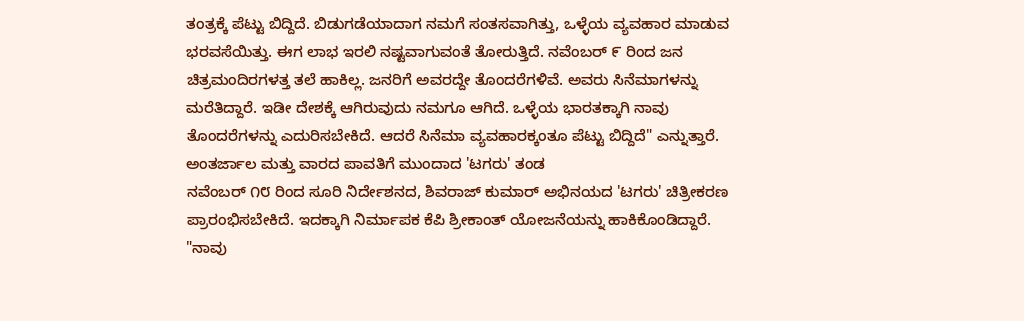ತಂತ್ರಕ್ಕೆ ಪೆಟ್ಟು ಬಿದ್ದಿದೆ. ಬಿಡುಗಡೆಯಾದಾಗ ನಮಗೆ ಸಂತಸವಾಗಿತ್ತು, ಒಳ್ಳೆಯ ವ್ಯವಹಾರ ಮಾಡುವ ಭರವಸೆಯಿತ್ತು. ಈಗ ಲಾಭ ಇರಲಿ ನಷ್ಟವಾಗುವಂತೆ ತೋರುತ್ತಿದೆ. ನವೆಂಬರ್ ೯ ರಿಂದ ಜನ ಚಿತ್ರಮಂದಿರಗಳತ್ತ ತಲೆ ಹಾಕಿಲ್ಲ. ಜನರಿಗೆ ಅವರದ್ದೇ ತೊಂದರೆಗಳಿವೆ. ಅವರು ಸಿನೆಮಾಗಳನ್ನು ಮರೆತಿದ್ದಾರೆ. ಇಡೀ ದೇಶಕ್ಕೆ ಆಗಿರುವುದು ನಮಗೂ ಆಗಿದೆ. ಒಳ್ಳೆಯ ಭಾರತಕ್ಕಾಗಿ ನಾವು ತೊಂದರೆಗಳನ್ನು ಎದುರಿಸಬೇಕಿದೆ. ಆದರೆ ಸಿನೆಮಾ ವ್ಯವಹಾರಕ್ಕಂತೂ ಪೆಟ್ಟು ಬಿದ್ದಿದೆ" ಎನ್ನುತ್ತಾರೆ.
ಅಂತರ್ಜಾಲ ಮತ್ತು ವಾರದ ಪಾವತಿಗೆ ಮುಂದಾದ 'ಟಗರು' ತಂಡ
ನವೆಂಬರ್ ೧೮ ರಿಂದ ಸೂರಿ ನಿರ್ದೇಶನದ, ಶಿವರಾಜ್ ಕುಮಾರ್ ಅಭಿನಯದ 'ಟಗರು' ಚಿತ್ರೀಕರಣ ಪ್ರಾರಂಭಿಸಬೇಕಿದೆ. ಇದಕ್ಕಾಗಿ ನಿರ್ಮಾಪಕ ಕೆಪಿ ಶ್ರೀಕಾಂತ್ ಯೋಜನೆಯನ್ನು ಹಾಕಿಕೊಂಡಿದ್ದಾರೆ. "ನಾವು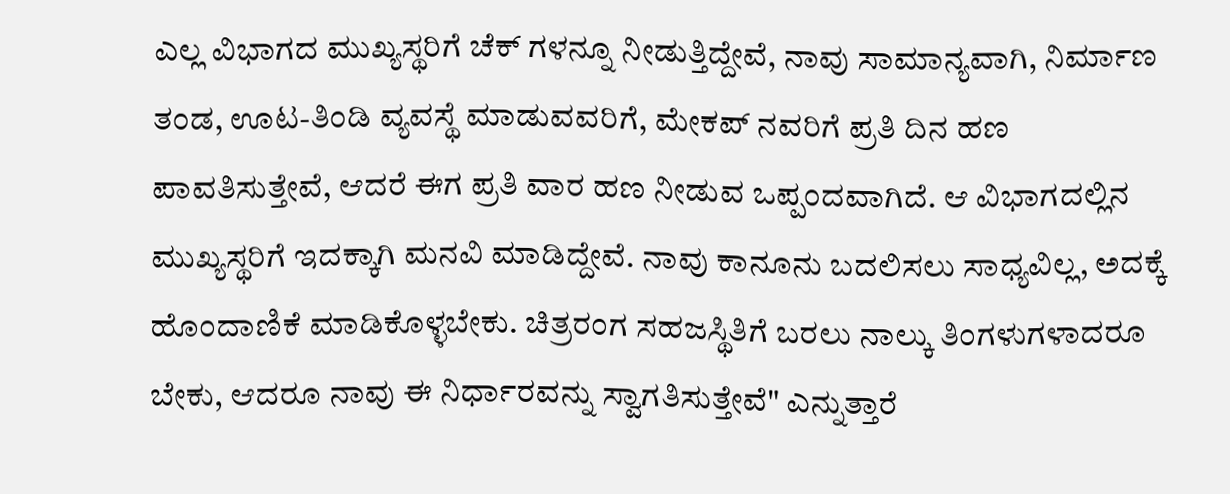ಎಲ್ಲ ವಿಭಾಗದ ಮುಖ್ಯಸ್ಥರಿಗೆ ಚೆಕ್ ಗಳನ್ನೂ ನೀಡುತ್ತಿದ್ದೇವೆ, ನಾವು ಸಾಮಾನ್ಯವಾಗಿ, ನಿರ್ಮಾಣ ತಂಡ, ಊಟ-ತಿಂಡಿ ವ್ಯವಸ್ಥೆ ಮಾಡುವವರಿಗೆ, ಮೇಕಪ್ ನವರಿಗೆ ಪ್ರತಿ ದಿನ ಹಣ ಪಾವತಿಸುತ್ತೇವೆ, ಆದರೆ ಈಗ ಪ್ರತಿ ವಾರ ಹಣ ನೀಡುವ ಒಪ್ಪಂದವಾಗಿದೆ. ಆ ವಿಭಾಗದಲ್ಲಿನ ಮುಖ್ಯಸ್ಥರಿಗೆ ಇದಕ್ಕಾಗಿ ಮನವಿ ಮಾಡಿದ್ದೇವೆ. ನಾವು ಕಾನೂನು ಬದಲಿಸಲು ಸಾಧ್ಯವಿಲ್ಲ, ಅದಕ್ಕೆ ಹೊಂದಾಣಿಕೆ ಮಾಡಿಕೊಳ್ಳಬೇಕು. ಚಿತ್ರರಂಗ ಸಹಜಸ್ಥಿತಿಗೆ ಬರಲು ನಾಲ್ಕು ತಿಂಗಳುಗಳಾದರೂ ಬೇಕು, ಆದರೂ ನಾವು ಈ ನಿರ್ಧಾರವನ್ನು ಸ್ವಾಗತಿಸುತ್ತೇವೆ" ಎನ್ನುತ್ತಾರೆ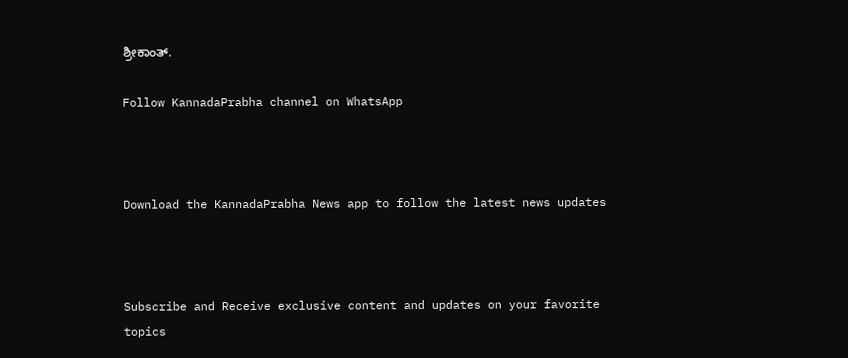ಶ್ರೀಕಾಂತ್.

Follow KannadaPrabha channel on WhatsApp



Download the KannadaPrabha News app to follow the latest news updates



Subscribe and Receive exclusive content and updates on your favorite topics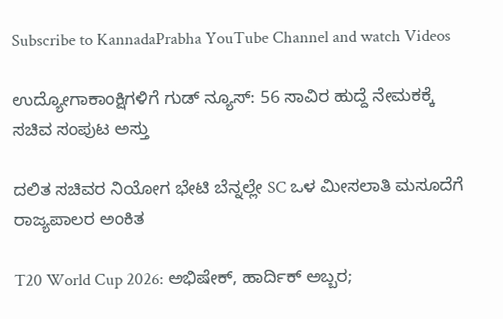Subscribe to KannadaPrabha YouTube Channel and watch Videos

ಉದ್ಯೋಗಾಕಾಂಕ್ಷಿಗಳಿಗೆ ಗುಡ್ ನ್ಯೂಸ್: 56 ಸಾವಿರ ಹುದ್ದೆ ನೇಮಕಕ್ಕೆ ಸಚಿವ ಸಂಪುಟ ಅಸ್ತು

ದಲಿತ ಸಚಿವರ ನಿಯೋಗ ಭೇಟಿ ಬೆನ್ನಲ್ಲೇ SC ಒಳ ಮೀಸಲಾತಿ ಮಸೂದೆಗೆ ರಾಜ್ಯಪಾಲರ ಅಂಕಿತ

T20 World Cup 2026: ಅಭಿಷೇಕ್, ಹಾರ್ದಿಕ್ ಅಬ್ಬರ;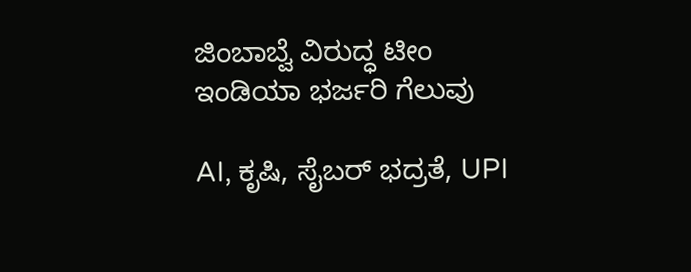ಜಿಂಬಾಬ್ವೆ ವಿರುದ್ಧ ಟೀಂ ಇಂಡಿಯಾ ಭರ್ಜರಿ ಗೆಲುವು

AI, ಕೃಷಿ, ಸೈಬರ್ ಭದ್ರತೆ, UPI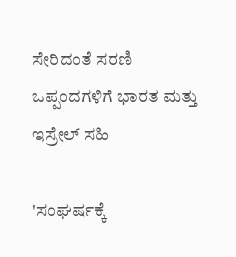ಸೇರಿದಂತೆ ಸರಣಿ ಒಪ್ಪಂದಗಳಿಗೆ ಭಾರತ ಮತ್ತು ಇಸ್ರೇಲ್ ಸಹಿ

'ಸಂಘರ್ಷಕ್ಕೆ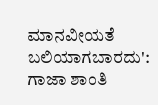ಮಾನವೀಯತೆ ಬಲಿಯಾಗಬಾರದು': ಗಾಜಾ ಶಾಂತಿ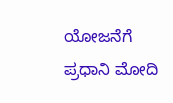ಯೋಜನೆಗೆ ಪ್ರಧಾನಿ ಮೋದಿ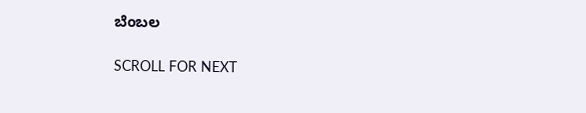ಬೆಂಬಲ

SCROLL FOR NEXT